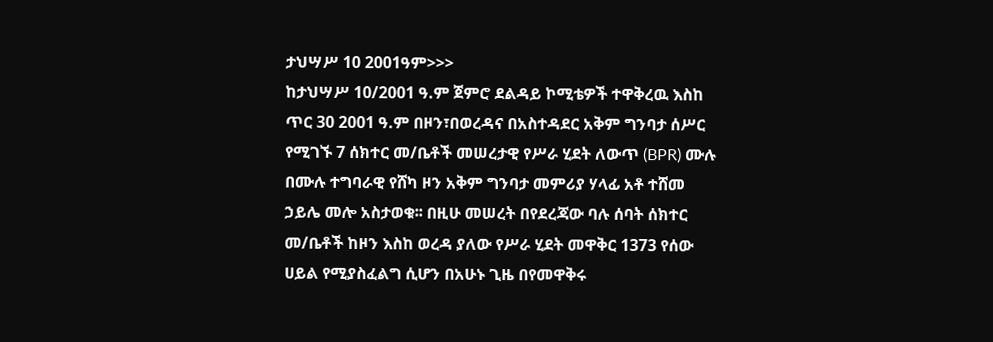ታህሣሥ 10 2001ዓም>>>
ከታህሣሥ 10/2001 ዓ.ም ጀምሮ ደልዳይ ኮሚቴዎች ተዋቅረዉ እስከ ጥር 30 2001 ዓ.ም በዞን፣በወረዳና በአስተዳደር አቅም ግንባታ ሰሥር የሚገኙ 7 ሰክተር መ/ቤቶች መሠረታዊ የሥራ ሂደት ለውጥ (BPR) ሙሉ በሙሉ ተግባራዊ የሸካ ዞን አቅም ግንባታ መምሪያ ሃላፊ አቶ ተሸመ ኃይሌ መሎ አስታወቁ፡፡ በዚሁ መሠረት በየደረጃው ባሉ ሰባት ሰክተር መ/ቤቶች ከዞን እስከ ወረዳ ያለው የሥራ ሂደት መዋቅር 1373 የሰው ሀይል የሚያስፈልግ ሲሆን በአሁኑ ጊዜ በየመዋቅሩ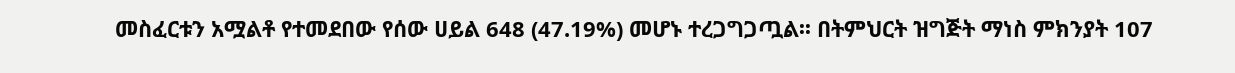መስፈርቱን አሟልቶ የተመደበው የሰው ሀይል 648 (47.19%) መሆኑ ተረጋግጋጧል፡፡ በትምህርት ዝግጅት ማነስ ምክንያት 107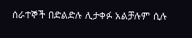ሰራተኞች በድልድሉ ሊታቀፉ አልቻሉም ሲሉ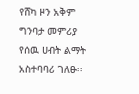የሸካ ዞን አቅም ግንባታ መምሪያ የሰዉ ሀብት ልማት አስተባባሪ ገለፁ፡፡